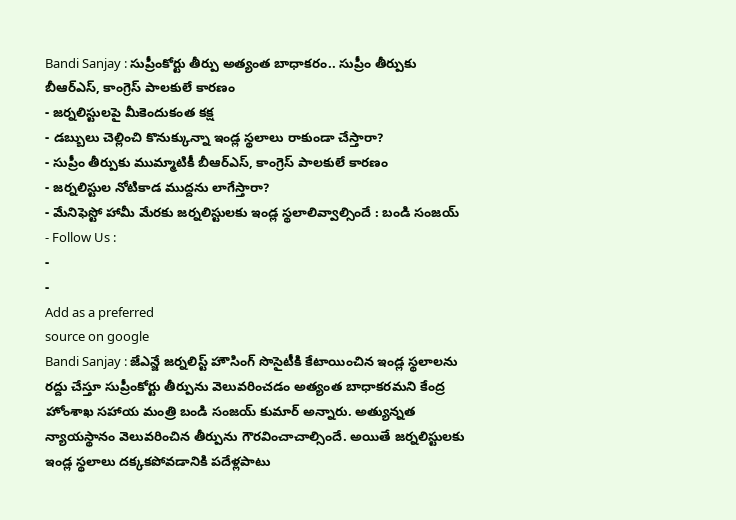Bandi Sanjay : సుప్రీంకోర్టు తీర్పు అత్యంత బాధాకరం.. సుప్రీం తీర్పుకు బీఆర్ఎస్, కాంగ్రెస్ పాలకులే కారణం
- జర్నలిస్టులపై మీకెందుకంత కక్ష
- డబ్బులు చెల్లించి కొనుక్కున్నా ఇండ్ల స్థలాలు రాకుండా చేస్తారా?
- సుప్రీం తీర్పుకు ముమ్మాటికీ బీఆర్ఎస్, కాంగ్రెస్ పాలకులే కారణం
- జర్నలిస్టుల నోటికాడ ముద్దను లాగేస్తారా?
- మేనిఫెస్టో హామీ మేరకు జర్నలిస్టులకు ఇండ్ల స్థలాలివ్వాల్సిందే : బండి సంజయ్
- Follow Us :
-
-
Add as a preferred
source on google
Bandi Sanjay : జేఎన్జే జర్నలిస్ట్ హౌసింగ్ సొసైటీకి కేటాయించిన ఇండ్ల స్థలాలను రద్దు చేస్తూ సుప్రీంకోర్టు తీర్పును వెలువరించడం అత్యంత బాధాకరమని కేంద్ర హోంశాఖ సహాయ మంత్రి బండి సంజయ్ కుమార్ అన్నారు. అత్యున్నత న్యాయస్థానం వెలువరించిన తీర్పును గౌరవించాచాల్సిందే. అయితే జర్నలిస్టులకు ఇండ్ల స్థలాలు దక్కకపోవడానికి పదేళ్లపాటు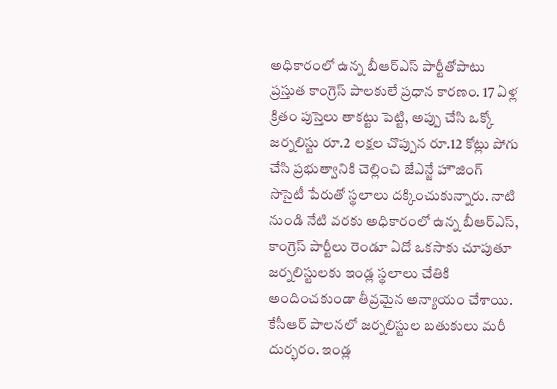అధికారంలో ఉన్న బీఆర్ఎస్ పార్టీతోపాటు ప్రస్తుత కాంగ్రెస్ పాలకులే ప్రధాన కారణం. 17 ఏళ్ల క్రితం పుస్తెలు తాకట్టు పెట్టి, అప్పు చేసి ఒక్కో జర్నలిస్టు రూ.2 లక్షల చొప్పున రూ.12 కోట్లు పోగు చేసి ప్రభుత్వానికి చెల్లించి జేఎన్జే హౌజింగ్ సొసైటీ పేరుతో స్థలాలు దక్కించుకున్నారు. నాటి నుండి నేటి వరకు అధికారంలో ఉన్న బీఆర్ఎస్, కాంగ్రెస్ పార్టీలు రెండూ ఏదో ఒకసాకు చూపుతూ జర్నలిస్టులకు ఇండ్ల స్థలాలు చేతికి అందించకుండా తీవ్రమైన అన్యాయం చేశాయి. కేసీఆర్ పాలనలో జర్నలిస్టుల బతుకులు మరీ దుర్భరం. ఇండ్ల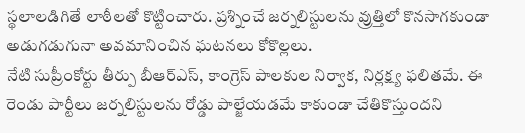స్థలాలడిగితే లాఠీలతో కొట్టించారు. ప్రశ్నించే జర్నలిస్టులను వ్రుత్తిలో కొనసాగకుండా అడుగడుగునా అవమానించిన ఘటనలు కోకొల్లలు.
నేటి సుప్రీంకోర్టు తీర్పు బీఆర్ఎస్, కాంగ్రెస్ పాలకుల నిర్వాక, నిర్లక్ష్య ఫలితమే. ఈ రెండు పార్టీలు జర్నలిస్టులను రోడ్డు పాల్జేయడమే కాకుండా చేతికొస్తుందని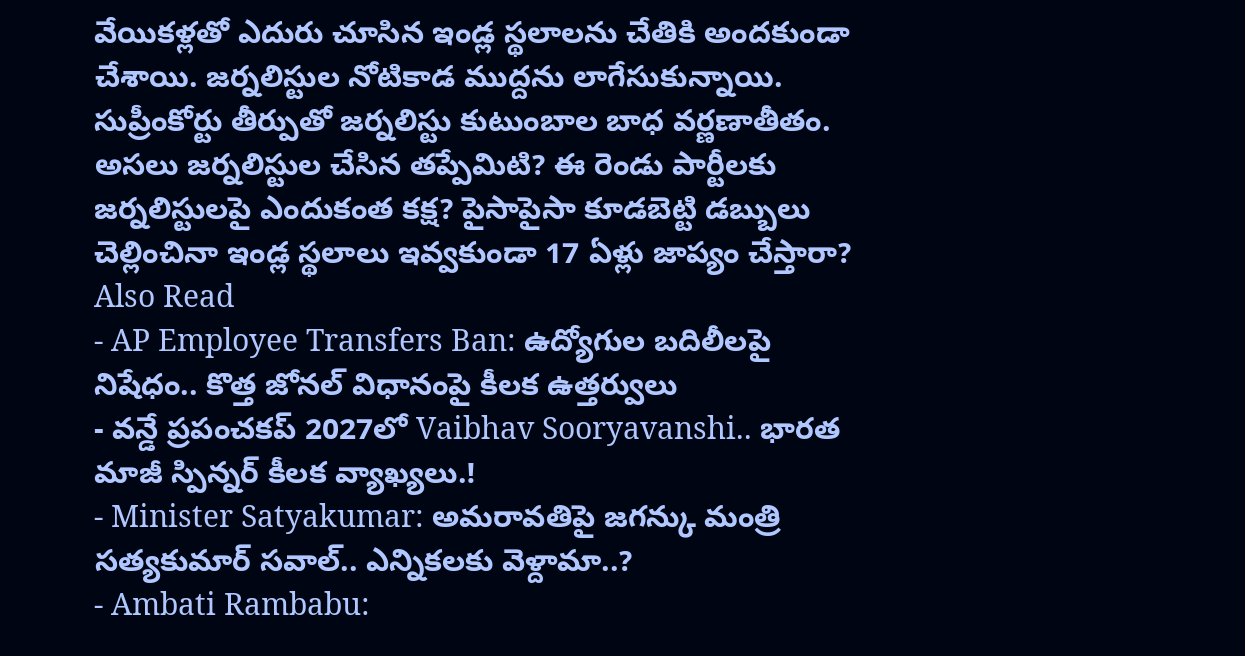వేయికళ్లతో ఎదురు చూసిన ఇండ్ల స్థలాలను చేతికి అందకుండా చేశాయి. జర్నలిస్టుల నోటికాడ ముద్దను లాగేసుకున్నాయి. సుప్రీంకోర్టు తీర్పుతో జర్నలిస్టు కుటుంబాల బాధ వర్ణణాతీతం. అసలు జర్నలిస్టుల చేసిన తప్పేమిటి? ఈ రెండు పార్టీలకు జర్నలిస్టులపై ఎందుకంత కక్ష? పైసాపైసా కూడబెట్టి డబ్బులు చెల్లించినా ఇండ్ల స్థలాలు ఇవ్వకుండా 17 ఏళ్లు జాప్యం చేస్తారా?
Also Read
- AP Employee Transfers Ban: ఉద్యోగుల బదిలీలపై నిషేధం.. కొత్త జోనల్ విధానంపై కీలక ఉత్తర్వులు
- వన్డే ప్రపంచకప్ 2027లో Vaibhav Sooryavanshi.. భారత మాజీ స్పిన్నర్ కీలక వ్యాఖ్యలు.!
- Minister Satyakumar: అమరావతిపై జగన్కు మంత్రి సత్యకుమార్ సవాల్.. ఎన్నికలకు వెళ్దామా..?
- Ambati Rambabu: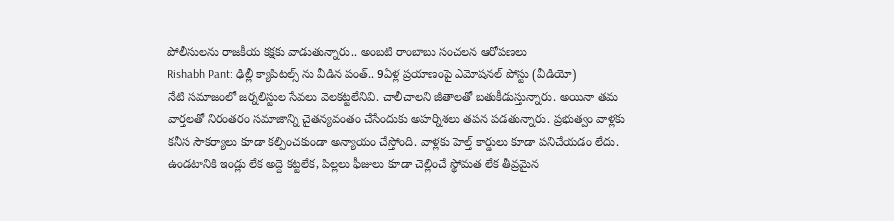పోలీసులను రాజకీయ కక్షకు వాడుతున్నారు.. అంబటి రాంబాబు సంచలన ఆరోపణలు
Rishabh Pant: ఢిల్లీ క్యాపిటల్స్ ను వీడిన పంత్.. 9ఏళ్ల ప్రయాణంపై ఎమోషనల్ పోస్టు (వీడియో)
నేటి సమాజంలో జర్నలిస్టుల సేవలు వెలకట్టలేనివి. చాలీచాలని జీతాలతో బతుకీడుస్తున్నారు. అయినా తమ వార్తలతో నిరంతరం సమాజాన్ని చైతన్యవంతం చేసేందుకు అహర్నిశలు తపన పడతున్నారు. ప్రభుత్వం వాళ్లకు కనీస సౌకర్యాలు కూడా కల్పించకుండా అన్యాయం చేస్తోంది. వాళ్లకు హెల్త్ కార్డులు కూడా పనిచేయడం లేదు. ఉండటానికి ఇండ్లు లేక అద్దె కట్టలేక, పిల్లలు ఫీజులు కూడా చెల్లించే స్థోమత లేక తీవ్రమైన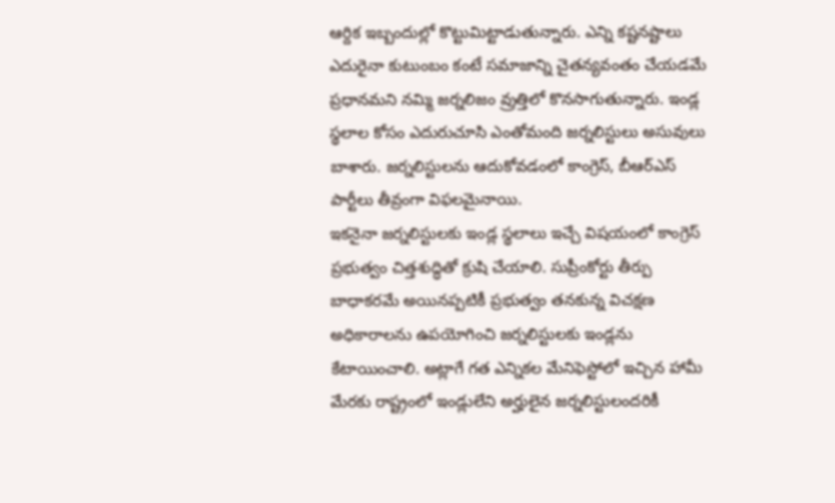ఆర్దిక ఇబ్బందుల్లో కొట్టుమిట్టాడుతున్నారు. ఎన్ని కష్టనష్టాలు ఎదురైనా కుటుంబం కంటే సమాజాన్ని చైతన్యవంతం చేయడమే ప్రధానమని నమ్మి జర్నలిజం వ్రుత్తిలో కొనసాగుతున్నారు. ఇండ్ల స్థలాల కోసం ఎదురుచూసి ఎంతోమంది జర్నలిస్టులు అసువులు బాశారు. జర్నలిస్టులను ఆదుకోవడంలో కాంగ్రెస్, బీఆర్ఎస్ పార్టీలు తీవ్రంగా విఫలమైనాయి.
ఇకనైనా జర్నలిస్టులకు ఇండ్ల స్థలాలు ఇచ్చే విషయంలో కాంగ్రెస్ ప్రభుత్వం చిత్తశుద్ధితో క్రుషి చేయాలి. సుప్రీంకోర్టు తీర్పు బాధాకరమే అయినప్పటికీ ప్రభుత్వం తనకున్న విచక్షణ అధికారాలను ఉపయోగించి జర్నలిస్టులకు ఇండ్లను కేటాయించాలి. అట్లాగే గత ఎన్నికల మేనిఫెస్టోలో ఇచ్చిన హామీ మేరకు రాష్ట్రంలో ఇండ్లులేని అర్హులైన జర్నలిస్టులందరికీ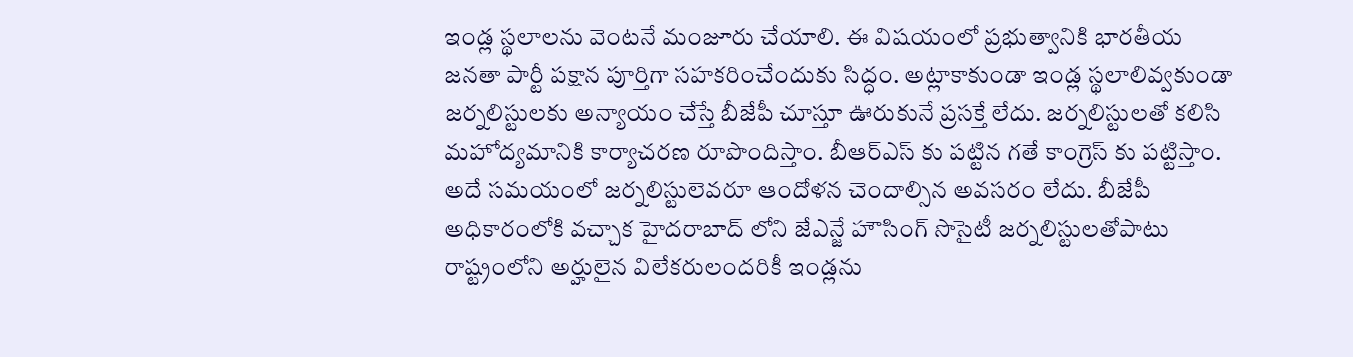ఇండ్ల స్థలాలను వెంటనే మంజూరు చేయాలి. ఈ విషయంలో ప్రభుత్వానికి భారతీయ జనతా పార్టీ పక్షాన పూర్తిగా సహకరించేందుకు సిద్ధం. అట్లాకాకుండా ఇండ్ల స్థలాలివ్వకుండా జర్నలిస్టులకు అన్యాయం చేస్తే బీజేపీ చూస్తూ ఊరుకునే ప్రసక్తే లేదు. జర్నలిస్టులతో కలిసి మహోద్యమానికి కార్యాచరణ రూపొందిస్తాం. బీఆర్ఎస్ కు పట్టిన గతే కాంగ్రెస్ కు పట్టిస్తాం. అదే సమయంలో జర్నలిస్టులెవరూ ఆందోళన చెందాల్సిన అవసరం లేదు. బీజేపీ అధికారంలోకి వచ్చాక హైదరాబాద్ లోని జేఎన్జే హౌసింగ్ సొసైటీ జర్నలిస్టులతోపాటు రాష్ట్రంలోని అర్హులైన విలేకరులందరికీ ఇండ్లను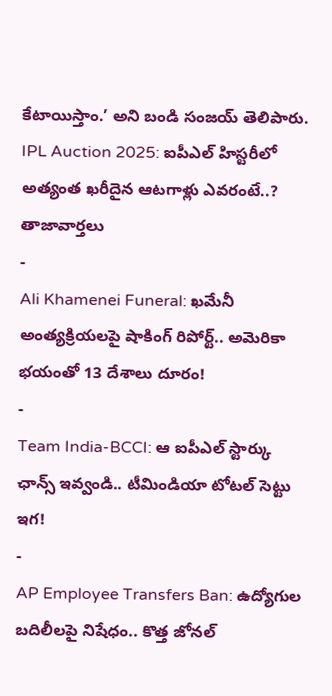కేటాయిస్తాం.’ అని బండి సంజయ్ తెలిపారు.
IPL Auction 2025: ఐపీఎల్ హిస్టరీలో అత్యంత ఖరీదైన ఆటగాళ్లు ఎవరంటే..?
తాజావార్తలు
-
Ali Khamenei Funeral: ఖమేనీ అంత్యక్రియలపై షాకింగ్ రిపోర్ట్.. అమెరికా భయంతో 13 దేశాలు దూరం!
-
Team India-BCCI: ఆ ఐపీఎల్ స్టార్కు ఛాన్స్ ఇవ్వండి.. టీమిండియా టోటల్ సెట్టు ఇగ!
-
AP Employee Transfers Ban: ఉద్యోగుల బదిలీలపై నిషేధం.. కొత్త జోనల్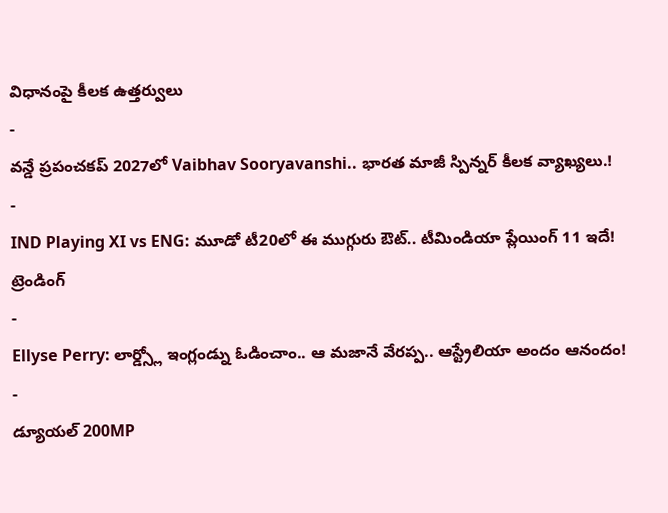విధానంపై కీలక ఉత్తర్వులు
-
వన్డే ప్రపంచకప్ 2027లో Vaibhav Sooryavanshi.. భారత మాజీ స్పిన్నర్ కీలక వ్యాఖ్యలు.!
-
IND Playing XI vs ENG: మూడో టీ20లో ఈ ముగ్గురు ఔట్.. టీమిండియా ప్లేయింగ్ 11 ఇదే!
ట్రెండింగ్
-
Ellyse Perry: లార్డ్స్లో ఇంగ్లండ్ను ఓడించాం.. ఆ మజానే వేరప్ప.. ఆస్ట్రేలియా అందం ఆనందం!
-
డ్యూయల్ 200MP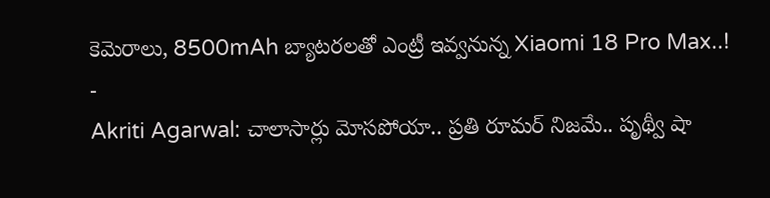కెమెరాలు, 8500mAh బ్యాటరలతో ఎంట్రీ ఇవ్వనున్న Xiaomi 18 Pro Max..!
-
Akriti Agarwal: చాలాసార్లు మోసపోయా.. ప్రతి రూమర్ నిజమే.. పృథ్వీ షా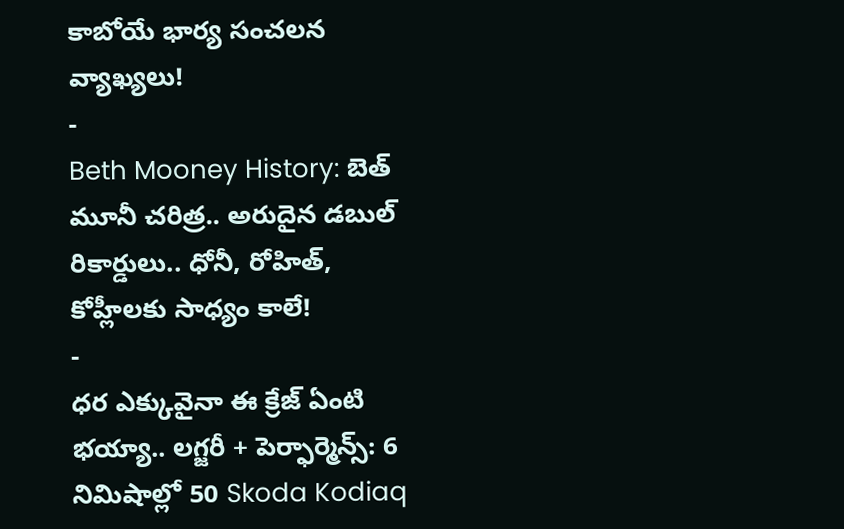కాబోయే భార్య సంచలన వ్యాఖ్యలు!
-
Beth Mooney History: బెత్ మూనీ చరిత్ర.. అరుదైన డబుల్ రికార్డులు.. ధోనీ, రోహిత్, కోహ్లీలకు సాధ్యం కాలే!
-
ధర ఎక్కువైనా ఈ క్రేజ్ ఏంటి భయ్యా.. లగ్జరీ + పెర్ఫార్మెన్స్: 6 నిమిషాల్లో 50 Skoda Kodiaq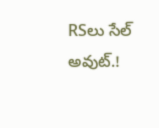RSలు సేల్ అవుట్.!